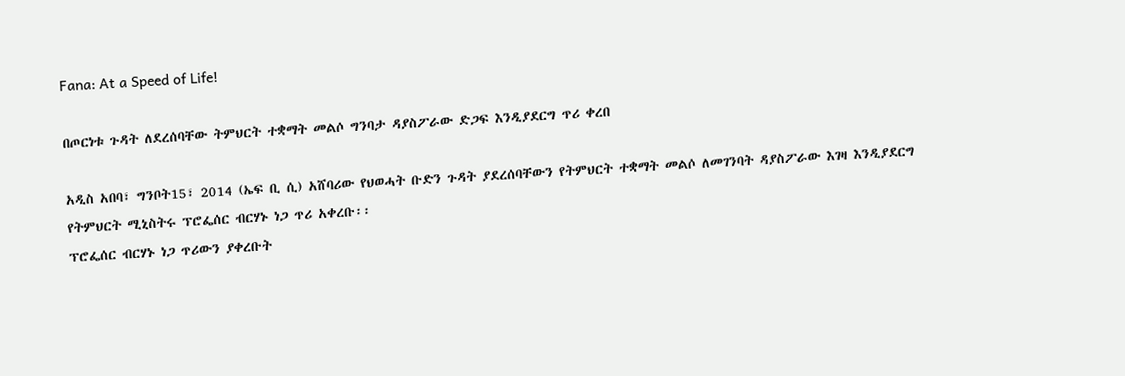Fana: At a Speed of Life!

በጦርነቱ ጉዳት ለደረሰባቸው ትምህርት ተቋማት መልሶ ግንባታ ዳያስፖራው ድጋፍ እንዲያደርግ ጥሪ ቀረበ

አዲስ አበባ፣ ግንቦት15፣ 2014 (ኤፍ ቢ ሲ) አሸባሪው የህወሓት ቡድን ጉዳት ያደረሰባቸውን የትምህርት ተቋማት መልሶ ለመገንባት ዳያስፖራው እገዛ እንዲያደርግ የትምህርት ሚኒስትሩ ፕሮፌሰር ብርሃኑ ነጋ ጥሪ አቀረቡ፡፡
ፕሮፌሰር ብርሃኑ ነጋ ጥሪውን ያቀረቡት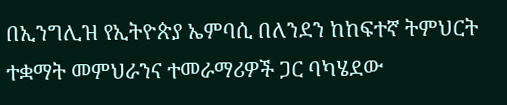በኢንግሊዝ የኢትዮጵያ ኤምባሲ በለንደን ከከፍተኛ ትምህርት ተቋማት መምህራንና ተመራማሪዎች ጋር ባካሄደው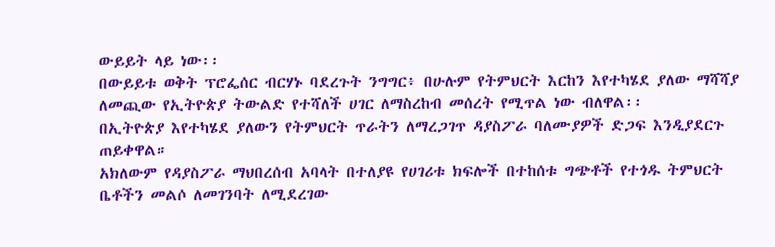ውይይት ላይ ነው፡፡
በውይይቱ ወቅት ፕሮፌሰር ብርሃኑ ባደረጉት ንግግር፥ በሁሉም የትምህርት እርከን እየተካሄደ ያለው ማሻሻያ ለመጪው የኢትዮጵያ ትውልድ የተሻለች ሀገር ለማስረከብ መሰረት የሚጥል ነው ብለዋል፡፡
በኢትዮጵያ እየተካሄደ ያለውን የትምህርት ጥራትን ለማረጋገጥ ዳያስፖራ ባለሙያዎች ድጋፍ እንዲያደርጉ ጠይቀዋል።
አክለውም የዳያስፖራ ማህበረሰብ አባላት በተለያዩ የሀገሪቱ ክፍሎች በተከሰቱ ግጭቶች የተጎዱ ትምህርት ቤቶችን መልሶ ለመገንባት ለሚደረገው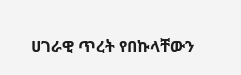ሀገራዊ ጥረት የበኩላቸውን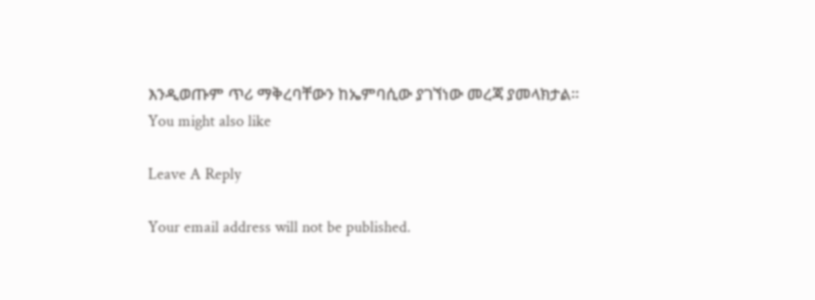እንዲወጡም ጥሪ ማቅረባቸውን ከኤምባሲው ያገኘነው መረጃ ያመላክታል፡፡
You might also like

Leave A Reply

Your email address will not be published.